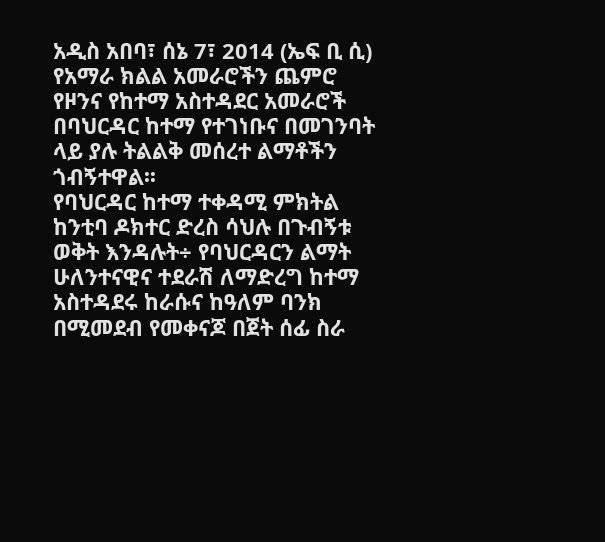አዲስ አበባ፣ ሰኔ 7፣ 2014 (ኤፍ ቢ ሲ) የአማራ ክልል አመራሮችን ጨምሮ የዞንና የከተማ አስተዳደር አመራሮች በባህርዳር ከተማ የተገነቡና በመገንባት ላይ ያሉ ትልልቅ መሰረተ ልማቶችን ጎብኝተዋል፡፡
የባህርዳር ከተማ ተቀዳሚ ምክትል ከንቲባ ዶክተር ድረስ ሳህሉ በጉብኝቱ ወቅት እንዳሉት÷ የባህርዳርን ልማት ሁለንተናዊና ተደራሽ ለማድረግ ከተማ አስተዳደሩ ከራሱና ከዓለም ባንክ በሚመደብ የመቀናጆ በጀት ሰፊ ስራ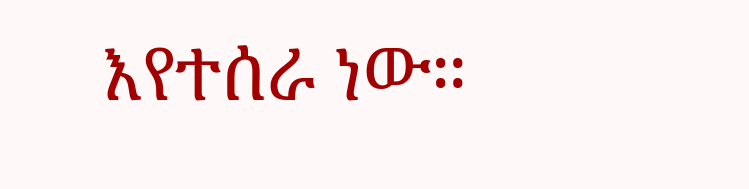እየተሰራ ነው።